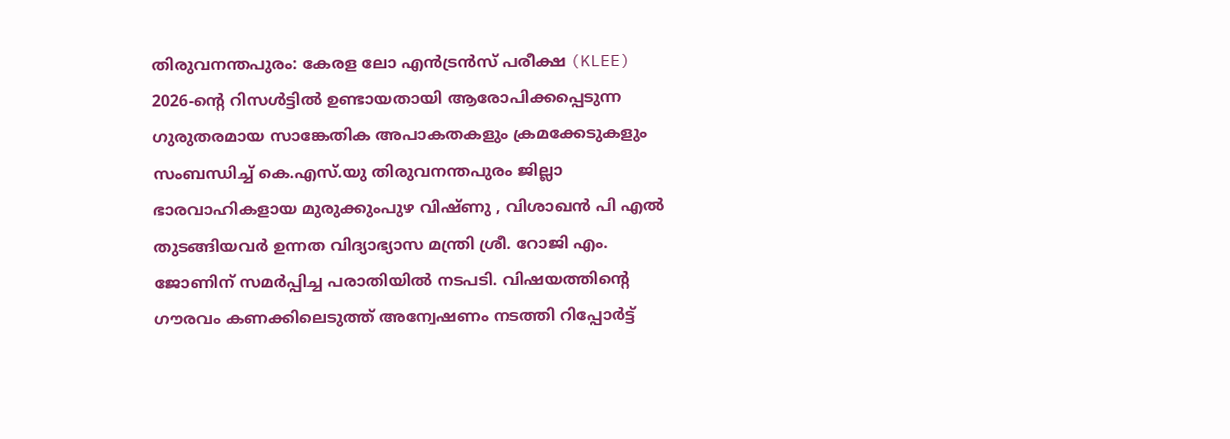തിരുവനന്തപുരം: കേരള ലോ എൻട്രൻസ് പരീക്ഷ (KLEE) 2026-ന്റെ റിസൾട്ടിൽ ഉണ്ടായതായി ആരോപിക്കപ്പെടുന്ന ഗുരുതരമായ സാങ്കേതിക അപാകതകളും ക്രമക്കേടുകളും സംബന്ധിച്ച് കെ.എസ്.യു തിരുവനന്തപുരം ജില്ലാ ഭാരവാഹികളായ മുരുക്കുംപുഴ വിഷ്ണു , വിശാഖൻ പി എൽ തുടങ്ങിയവർ ഉന്നത വിദ്യാഭ്യാസ മന്ത്രി ശ്രീ. റോജി എം. ജോണിന് സമർപ്പിച്ച പരാതിയിൽ നടപടി. വിഷയത്തിന്റെ ഗൗരവം കണക്കിലെടുത്ത് അന്വേഷണം നടത്തി റിപ്പോർട്ട്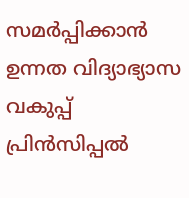സമർപ്പിക്കാൻ ഉന്നത വിദ്യാഭ്യാസ വകുപ്പ് പ്രിൻസിപ്പൽ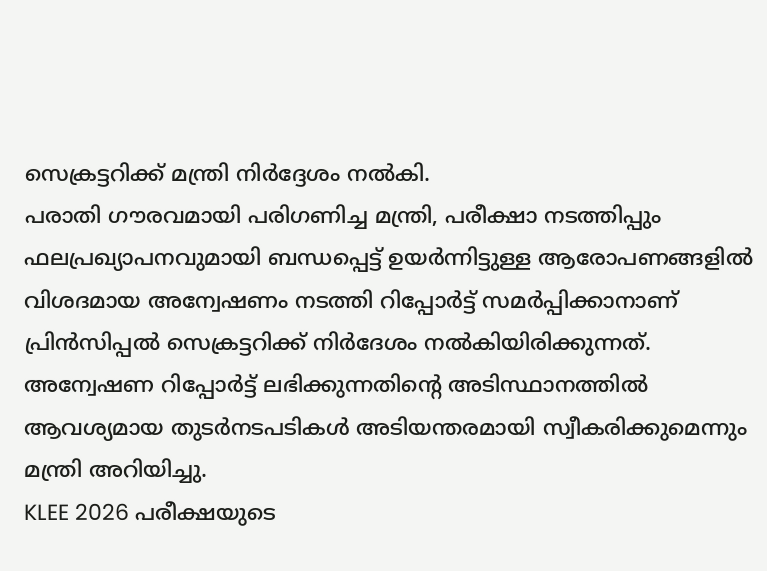സെക്രട്ടറിക്ക് മന്ത്രി നിർദ്ദേശം നൽകി.
പരാതി ഗൗരവമായി പരിഗണിച്ച മന്ത്രി, പരീക്ഷാ നടത്തിപ്പും ഫലപ്രഖ്യാപനവുമായി ബന്ധപ്പെട്ട് ഉയർന്നിട്ടുള്ള ആരോപണങ്ങളിൽ വിശദമായ അന്വേഷണം നടത്തി റിപ്പോർട്ട് സമർപ്പിക്കാനാണ് പ്രിൻസിപ്പൽ സെക്രട്ടറിക്ക് നിർദേശം നൽകിയിരിക്കുന്നത്. അന്വേഷണ റിപ്പോർട്ട് ലഭിക്കുന്നതിന്റെ അടിസ്ഥാനത്തിൽ ആവശ്യമായ തുടർനടപടികൾ അടിയന്തരമായി സ്വീകരിക്കുമെന്നും മന്ത്രി അറിയിച്ചു.
KLEE 2026 പരീക്ഷയുടെ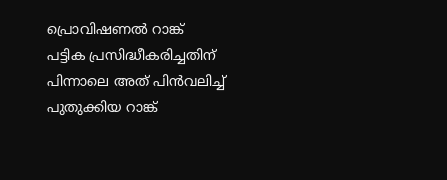പ്രൊവിഷണൽ റാങ്ക് പട്ടിക പ്രസിദ്ധീകരിച്ചതിന് പിന്നാലെ അത് പിൻവലിച്ച് പുതുക്കിയ റാങ്ക്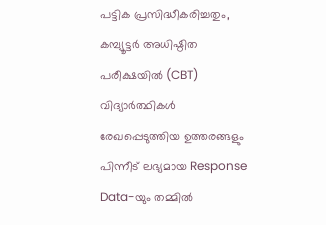പട്ടിക പ്രസിദ്ധീകരിച്ചതും, കമ്പ്യൂട്ടർ അധിഷ്ഠിത പരീക്ഷയിൽ (CBT) വിദ്യാർത്ഥികൾ രേഖപ്പെടുത്തിയ ഉത്തരങ്ങളും പിന്നീട് ലഭ്യമായ Response Data-യും തമ്മിൽ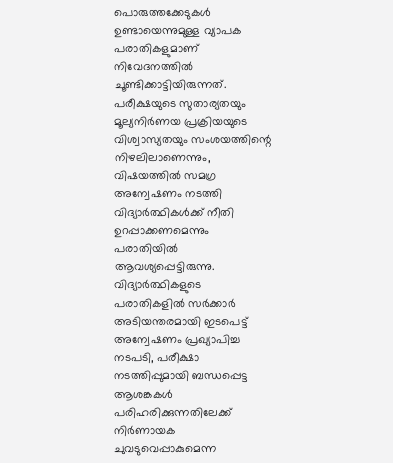പൊരുത്തക്കേടുകൾ ഉണ്ടായെന്നുമുള്ള വ്യാപക പരാതികളുമാണ് നിവേദനത്തിൽ ചൂണ്ടിക്കാട്ടിയിരുന്നത്. പരീക്ഷയുടെ സുതാര്യതയും മൂല്യനിർണയ പ്രക്രിയയുടെ വിശ്വാസ്യതയും സംശയത്തിന്റെ നിഴലിലാണെന്നും, വിഷയത്തിൽ സമഗ്ര അന്വേഷണം നടത്തി വിദ്യാർത്ഥികൾക്ക് നീതി ഉറപ്പാക്കണമെന്നും പരാതിയിൽ ആവശ്യപ്പെട്ടിരുന്നു.
വിദ്യാർത്ഥികളുടെ പരാതികളിൽ സർക്കാർ അടിയന്തരമായി ഇടപെട്ട് അന്വേഷണം പ്രഖ്യാപിച്ച നടപടി, പരീക്ഷാ നടത്തിപ്പുമായി ബന്ധപ്പെട്ട ആശങ്കകൾ പരിഹരിക്കുന്നതിലേക്ക് നിർണായക ചുവടുവെപ്പാകുമെന്ന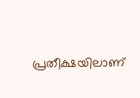പ്രതീക്ഷയിലാണ്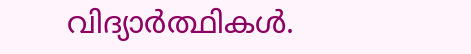വിദ്യാർത്ഥികൾ.